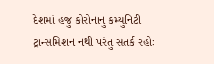દેશમાં હજુ કોરોનાનુ કમ્યુનિટી ટ્રાન્સમિશન નથી પરંતુ સતર્ક રહોઃ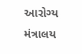આરોગ્ય મંત્રાલય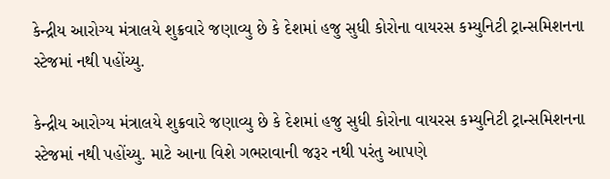કેન્દ્રીય આરોગ્ય મંત્રાલયે શુક્રવારે જણાવ્યુ છે કે દેશમાં હજુ સુધી કોરોના વાયરસ કમ્યુનિટી ટ્રાન્સમિશનના સ્ટેજમાં નથી પહોંચ્યુ.

કેન્દ્રીય આરોગ્ય મંત્રાલયે શુક્રવારે જણાવ્યુ છે કે દેશમાં હજુ સુધી કોરોના વાયરસ કમ્યુનિટી ટ્રાન્સમિશનના સ્ટેજમાં નથી પહોંચ્યુ. માટે આના વિશે ગભરાવાની જરૂર નથી પરંતુ આપણે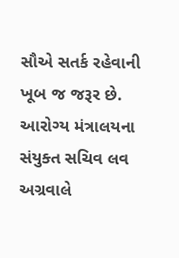સૌએ સતર્ક રહેવાની ખૂબ જ જરૂર છે. આરોગ્ય મંત્રાલયના સંયુક્ત સચિવ લવ અગ્રવાલે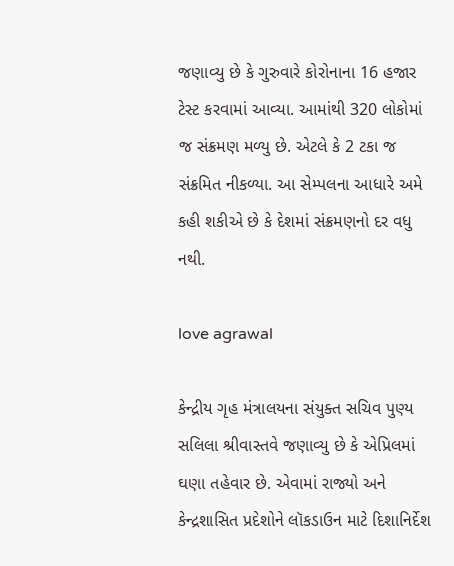જણાવ્યુ છે કે ગુરુવારે કોરોનાના 16 હજાર ટેસ્ટ કરવામાં આવ્યા. આમાંથી 320 લોકોમાં જ સંક્રમણ મળ્યુ છે. એટલે કે 2 ટકા જ સંક્રમિત નીકળ્યા. આ સેમ્પલના આધારે અમે કહી શકીએ છે કે દેશમાં સંક્રમણનો દર વધુ નથી.

love agrawal

કેન્દ્રીય ગૃહ મંત્રાલયના સંયુક્ત સચિવ પુણ્ય સલિલા શ્રીવાસ્તવે જણાવ્યુ છે કે એપ્રિલમાં ઘણા તહેવાર છે. એવામાં રાજ્યો અને કેન્દ્રશાસિત પ્રદેશોને લૉકડાઉન માટે દિશાનિર્દેશ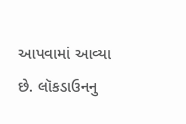આપવામાં આવ્યા છે. લૉકડાઉનનુ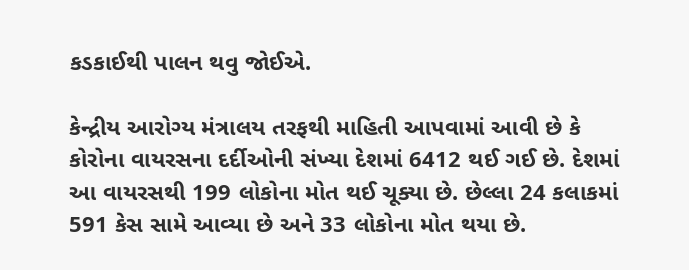કડકાઈથી પાલન થવુ જોઈએ.

કેન્દ્રીય આરોગ્ય મંત્રાલય તરફથી માહિતી આપવામાં આવી છે કે કોરોના વાયરસના દર્દીઓની સંખ્યા દેશમાં 6412 થઈ ગઈ છે. દેશમાં આ વાયરસથી 199 લોકોના મોત થઈ ચૂક્યા છે. છેલ્લા 24 કલાકમાં 591 કેસ સામે આવ્યા છે અને 33 લોકોના મોત થયા છે.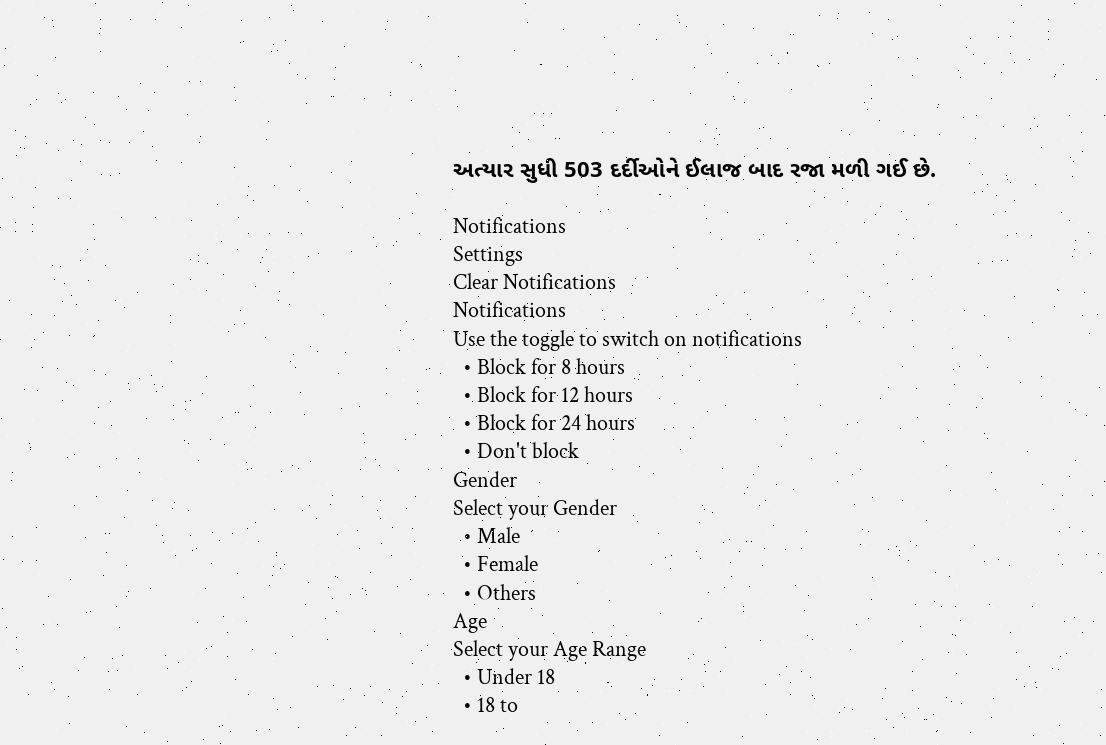અત્યાર સુધી 503 દર્દીઓને ઈલાજ બાદ રજા મળી ગઈ છે.

Notifications
Settings
Clear Notifications
Notifications
Use the toggle to switch on notifications
  • Block for 8 hours
  • Block for 12 hours
  • Block for 24 hours
  • Don't block
Gender
Select your Gender
  • Male
  • Female
  • Others
Age
Select your Age Range
  • Under 18
  • 18 to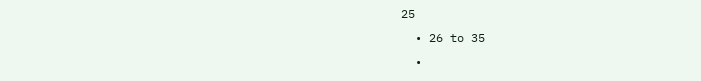25
  • 26 to 35
  •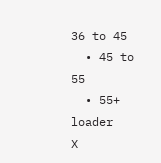36 to 45
  • 45 to 55
  • 55+
loader
X